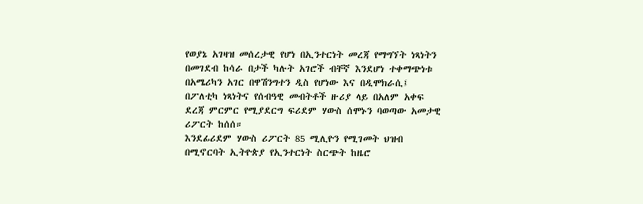የወያኔ አገዛዝ መሰረታዊ የሆነ በኢንተርነት መረጃ የማግኘት ነጻነትን በመገደብ ከሳራ በታች ካሉት አገሮች ብቸኛ እንደሆነ ተቀማጭነቱ በአሜሪካን አገር በዋሽንግተን ዲስ የሆነው እና በዲሞክራሲ፤ በፖለቲካ ነጻነትና የሰብዓዊ መብትቶች ዙሪያ ላይ በአለም አቀፍ ደረጃ ምርምር የሚያደርግ ፍሪደም ሃውስ ሰሞኑን ባወጣው አመታዊ ሪፖርት ከሰሰ።
እንደፊሪደም ሃውስ ሪፖርት 85 ሚሊዮን የሚገመት ህዝብ በሚኖርባት ኢትዮጵያ የኢንተርነት ስርጭት ከዜሮ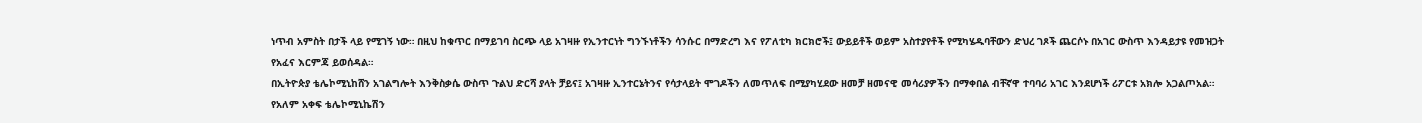ነጥብ አምስት በታች ላይ የሚገኝ ነው። በዚህ ከቁጥር በማይገባ ስርጭ ላይ አገዛዙ የኢንተርነት ግንኙነቶችን ሳንሱር በማድረግ እና የፖለቲካ ክርክሮች፤ ውይይቶች ወይም አስተያየቶች የሚካሄዱባቸውን ድህረ ገጾች ጨርሶኑ በአገር ውስጥ እንዳይታዩ የመዝጋት የአፈና እርምጃ ይወሰዳል።
በኢትዮጵያ ቴሌኮሚኒከሸን አገልግሎት እንቅስቃሴ ውስጥ ጉልህ ድርሻ ያላት ቻይና፤ አገዛዙ ኢንተርኔትንና የሳታላይት ሞገዶችን ለመጥለፍ በሚያካሂደው ዘመቻ ዘመናዊ መሳሪያዎችን በማቀበል ብቸኛዋ ተባባሪ አገር እንደሆነች ሪፖርቱ አክሎ አጋልጦአል።
የአለም አቀፍ ቴሌኮሚኒኬሽን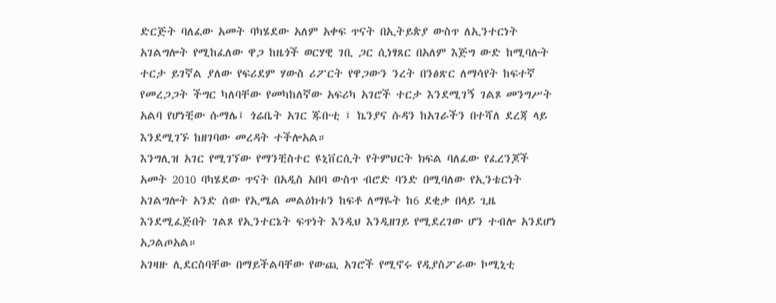ድርጅት ባለፈው አመት ባካሄደው አለም አቀፍ ጥናት በኢትይጵያ ውስጥ ለኢንተርነት አገልግሎት የሚከፈለው ዋጋ ከዜጎች ወርሃዊ ገቢ ጋር ሲነፃጸር በአለም እጅግ ውድ ከሚባሉት ተርታ ይገኛል ያለው የፍሪደም ሃውስ ሪፖርት የዋጋውን ንረት በንፅጽር ለማሳየት ከፍተኛ የመረጋጋት ችግር ካለባቸው የመካከለኛው አፍሪካ አገሮች ተርታ እንደሚገኝ ገልጾ መንግሥት አልባ የሆነቺው ሱማሌ፤ ጎሬቤት አገር ጁቡቲ ፤ ኬንያና ሱዳን ከአገራችን በተሻለ ደረጃ ላይ እንደሚገኙ ከዘገባው መረዳት ተችሎአል።
እንግሊዝ አገር የሚገኘው የማንቺስተር ዩኒቨርሲት የትምህርት ክፍል ባለፈው የፈረንጆች አመት 2010 ባካሄደው ጥናት በአዲስ አበባ ውስጥ ብሮድ ባንድ በሚባለው የኢንቴርነት አገልግሎት አንድ ሰው የኢሜል መልዕክቱን ከፍቶ ለማዬት ከ6 ደቂቃ በላይ ጊዜ እንደሚፈጅበት ገልጾ የኢንተርኔት ፍጥነት እንዲህ እንዲዘገይ የሚደረገው ሆን ተብሎ አንደሆነ አጋልጦአል።
አገዛዙ ሊደርስባቸው በማይችልባቸው የውጪ አገሮች የሚኖሩ የዲያስፖራው ኮሚኒቲ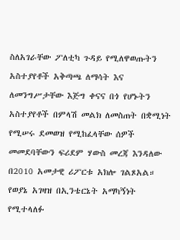ስለአገራቸው ፖለቲካ ጉዳይ የሚለዋወጡትን አስተያየቶች አቅጣጫ ለማሳት እና ለመንግሥታቸው እጅግ ቀናና በጎ የሆኑትን አስተያየቶች በምላሽ መልክ ለመስጠት በቋሚነት የሚሠሩ ደመወዝ የሚከፈላቸው ሰዎች መመደባቸውን ፍሪደም ሃውስ መረጃ እንዳለው በ2010 አመታዊ ሪፖርቱ አክሎ ገልጾአል።
የወያኔ አገዛዝ በኢንቴርኔት አማካኝነት የሚተላለፉ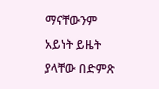ማናቸውንም አይነት ይዜት ያላቸው በድምጽ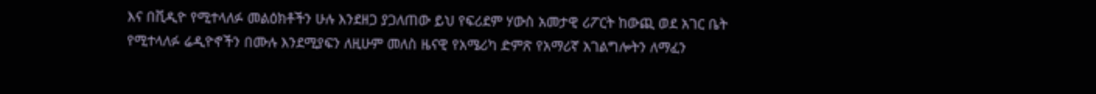እና በቪዲዮ የሚተላለፉ መልዕክቶችን ሁሉ እንደዘጋ ያጋለጠው ይህ የፍሪደም ሃውስ አመታዊ ሪፖርት ከውጪ ወደ አገር ቤት የሚተላለፉ ሬዲዮኖችን በሙሉ እንደሚያፍን ለዚሁም መለስ ዜናዊ የአሜሪካ ድምጽ የአማሪኛ አገልግሎትን ለማፈን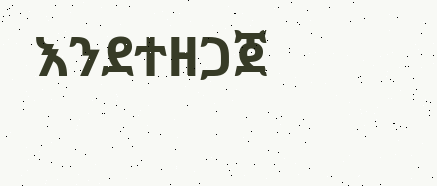እንደተዘጋጀ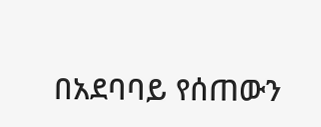በአደባባይ የሰጠውን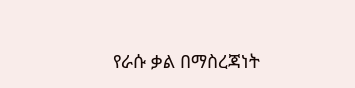የራሱ ቃል በማስረጃነት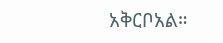አቅርቦአል።